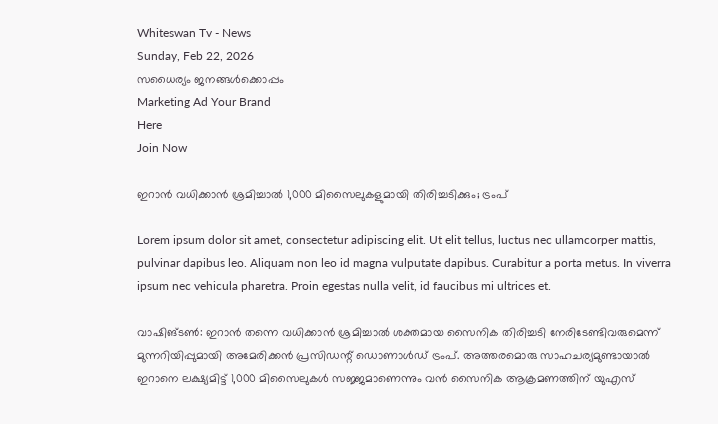Whiteswan Tv - News
Sunday, Feb 22, 2026
സധൈര്യം ജനങ്ങൾക്കൊപ്പം
Marketing Ad Your Brand
Here
Join Now

ഇറാൻ വധിക്കാൻ ശ്രമിച്ചാൽ 1,000 മിസൈലുകളുമായി തിരിച്ചടിക്കും; ട്രംപ്

Lorem ipsum dolor sit amet, consectetur adipiscing elit. Ut elit tellus, luctus nec ullamcorper mattis, pulvinar dapibus leo. Aliquam non leo id magna vulputate dapibus. Curabitur a porta metus. In viverra ipsum nec vehicula pharetra. Proin egestas nulla velit, id faucibus mi ultrices et.

വാഷിങ്ടൺ: ഇറാൻ തന്നെ വധിക്കാൻ ശ്രമിച്ചാൽ ശക്തമായ സൈനിക തിരിച്ചടി നേരിടേണ്ടിവരുമെന്ന് മുന്നറിയിപ്പുമായി അമേരിക്കൻ പ്രസിഡന്റ് ഡൊണാൾഡ് ട്രംപ്. അത്തരമൊരു സാഹചര്യമുണ്ടായാൽ ഇറാനെ ലക്ഷ്യമിട്ട് 1,000 മിസൈലുകൾ സജ്ജമാണെന്നും വൻ സൈനിക ആക്രമണത്തിന് യുഎസ്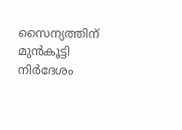സൈന്യത്തിന് മുൻകൂട്ടി നിർദേശം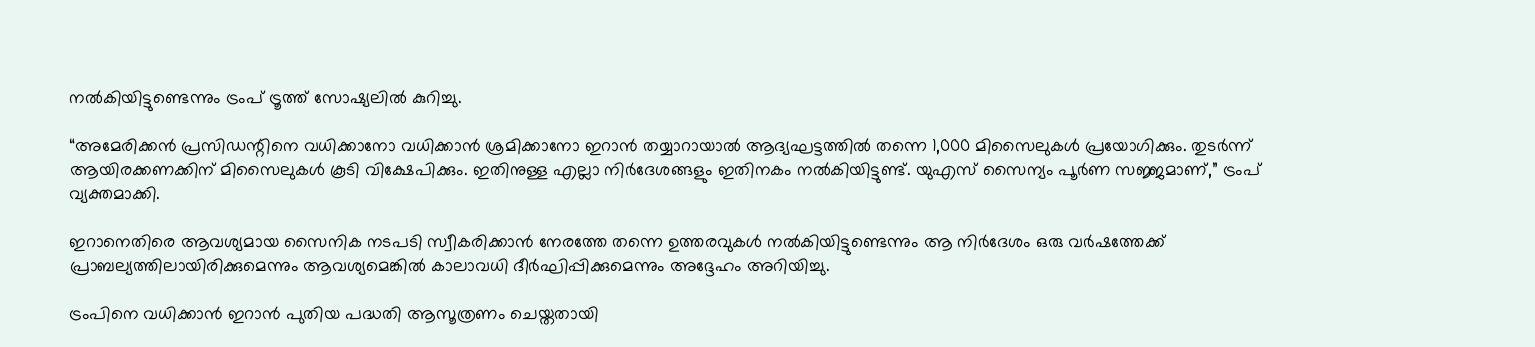നൽകിയിട്ടുണ്ടെന്നും ട്രംപ് ട്രൂത്ത് സോഷ്യലിൽ കുറിച്ചു.

“അമേരിക്കൻ പ്രസിഡന്റിനെ വധിക്കാനോ വധിക്കാൻ ശ്രമിക്കാനോ ഇറാൻ തയ്യാറായാൽ ആദ്യഘട്ടത്തിൽ തന്നെ 1,000 മിസൈലുകൾ പ്രയോഗിക്കും. തുടർന്ന് ആയിരക്കണക്കിന് മിസൈലുകൾ കൂടി വിക്ഷേപിക്കും. ഇതിനുള്ള എല്ലാ നിർദേശങ്ങളും ഇതിനകം നൽകിയിട്ടുണ്ട്. യുഎസ് സൈന്യം പൂർണ സജ്ജമാണ്,” ട്രംപ് വ്യക്തമാക്കി.

ഇറാനെതിരെ ആവശ്യമായ സൈനിക നടപടി സ്വീകരിക്കാൻ നേരത്തേ തന്നെ ഉത്തരവുകൾ നൽകിയിട്ടുണ്ടെന്നും ആ നിർദേശം ഒരു വർഷത്തേക്ക് പ്രാബല്യത്തിലായിരിക്കുമെന്നും ആവശ്യമെങ്കിൽ കാലാവധി ദീർഘിപ്പിക്കുമെന്നും അദ്ദേഹം അറിയിച്ചു.

ട്രംപിനെ വധിക്കാൻ ഇറാൻ പുതിയ പദ്ധതി ആസൂത്രണം ചെയ്തതായി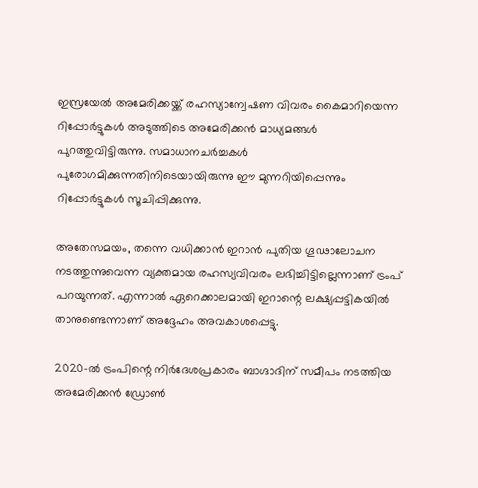ഇസ്രയേൽ അമേരിക്കയ്ക്ക് രഹസ്യാന്വേഷണ വിവരം കൈമാറിയെന്ന റിപ്പോർട്ടുകൾ അടുത്തിടെ അമേരിക്കൻ മാധ്യമങ്ങൾ പുറത്തുവിട്ടിരുന്നു. സമാധാനചർച്ചകൾ പുരോഗമിക്കുന്നതിനിടെയായിരുന്നു ഈ മുന്നറിയിപ്പെന്നും റിപ്പോർട്ടുകൾ സൂചിപ്പിക്കുന്നു.

അതേസമയം, തന്നെ വധിക്കാൻ ഇറാൻ പുതിയ ഗൂഢാലോചന നടത്തുന്നുവെന്ന വ്യക്തമായ രഹസ്യവിവരം ലഭിച്ചിട്ടില്ലെന്നാണ് ട്രംപ് പറയുന്നത്. എന്നാൽ ഏറെക്കാലമായി ഇറാന്റെ ലക്ഷ്യപ്പട്ടികയിൽ താനുണ്ടെന്നാണ് അദ്ദേഹം അവകാശപ്പെട്ടു.

2020-ൽ ട്രംപിന്റെ നിർദേശപ്രകാരം ബാഗ്ദാദിന് സമീപം നടത്തിയ അമേരിക്കൻ ഡ്രോൺ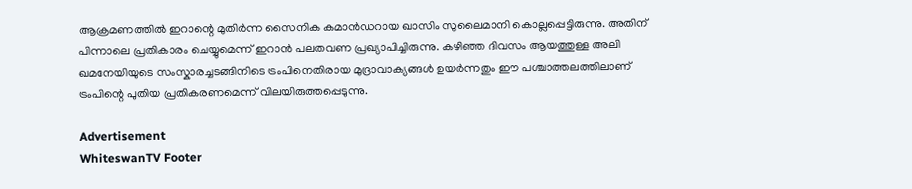ആക്രമണത്തിൽ ഇറാന്റെ മുതിർന്ന സൈനിക കമാൻഡറായ ഖാസിം സുലൈമാനി കൊല്ലപ്പെട്ടിരുന്നു. അതിന് പിന്നാലെ പ്രതികാരം ചെയ്യുമെന്ന് ഇറാൻ പലതവണ പ്രഖ്യാപിച്ചിരുന്നു. കഴിഞ്ഞ ദിവസം ആയത്തുള്ള അലി ഖമനേയിയുടെ സംസ്കാരച്ചടങ്ങിനിടെ ട്രംപിനെതിരായ മുദ്രാവാക്യങ്ങൾ ഉയർന്നതും ഈ പശ്ചാത്തലത്തിലാണ് ട്രംപിന്റെ പുതിയ പ്രതികരണമെന്ന് വിലയിരുത്തപ്പെടുന്നു.

Advertisement
WhiteswanTV Footer